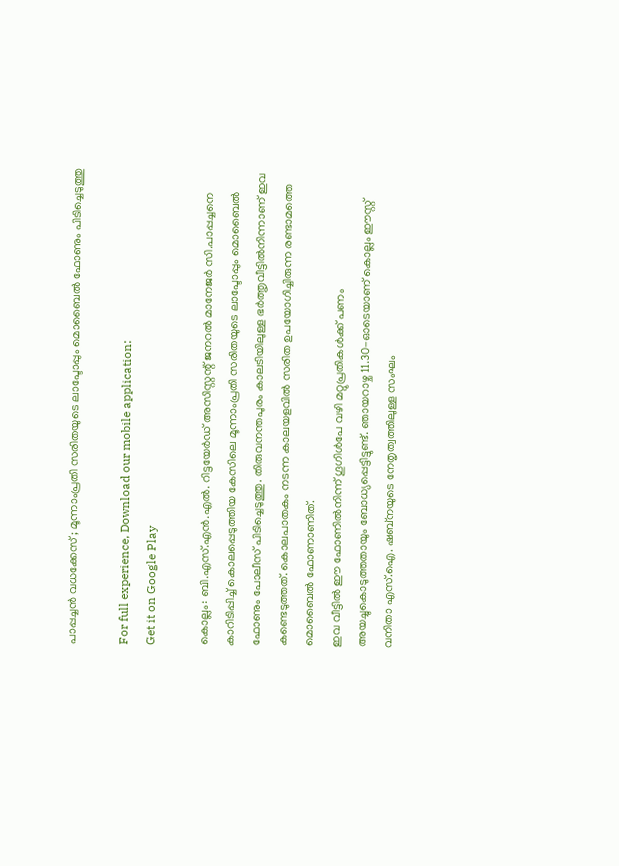പാപ്പച്ചൻ വധക്കേസ് ; മൂന്നാംപ്രതി സരിതയുടെ ലാപ്ടോപ്പും മൊബൈൽ ഫോണും പിടിച്ചെടുത്തു

For full experience, Download our mobile application:
Get it on Google Play

കൊല്ലം: ബി.എസ്.എൻ.എൽ. റിട്ടയേർഡ് അസിസ്റ്റന്റ് ജനറൽ മാനേജർ സി.പാപ്പച്ചനെ കാറിടിപ്പിച്ച് കൊലപ്പെടുത്തിയ കേസിലെ മൂന്നാംപ്രതി സരിതയുടെ ലാപ്ടോപ്പും മൊബൈൽ ഫോണും പോലീസ് പിടിച്ചെടുത്തു. തിരുവനന്തപുരം കാലടിയിലുള്ള ഭർത്തൃവീട്ടിൽനിന്നാണ്‌ ഇവ കണ്ടെടുത്തത്‌. കൊലപാതകം നടന്ന കാലയളവിൽ സരിത ഉപയോഗിച്ചിരുന്ന രണ്ടാമത്തെ മൊബൈൽ ഫോണാണിത്.
ഇവ വീട്ടിൽ ഈ ഫോണിൽനിന്ന്‌ ഗൂഗിൾപേ വഴി മറ്റുപ്രതികൾക്ക് പണം അയച്ചുകൊടുത്തതായും ബോധ്യപ്പെട്ടിട്ടുണ്ട്. ഞായറാഴ്ച 11.30-ഓടെയാണ് കൊല്ലം ഈസ്റ്റ് വനിതാ എസ്.ഐ. ഷബ്നയുടെ നേതൃത്വത്തിലുള്ള സംഘം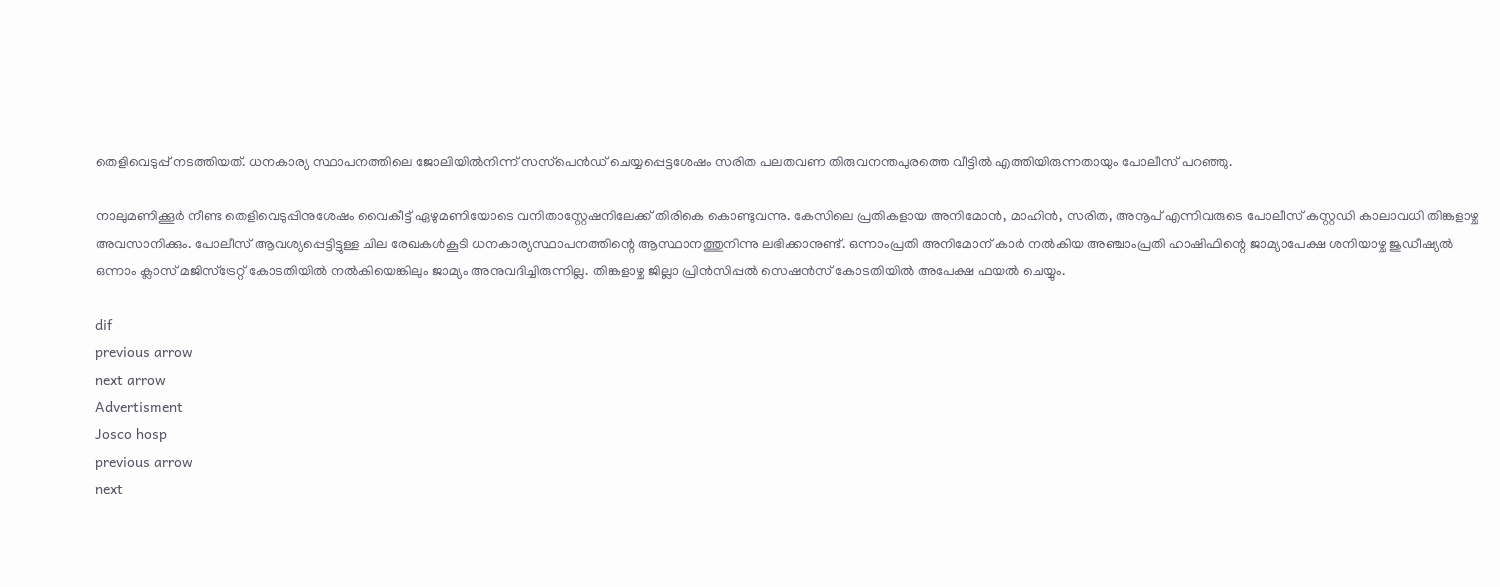തെളിവെടുപ്പ് നടത്തിയത്. ധനകാര്യ സ്ഥാപനത്തിലെ ജോലിയിൽനിന്ന് സസ്‌പെൻഡ് ചെയ്യപ്പെട്ടശേഷം സരിത പലതവണ തിരുവനന്തപുരത്തെ വീട്ടിൽ എത്തിയിരുന്നതായും പോലീസ് പറഞ്ഞു.

നാലുമണിക്കൂർ നീണ്ട തെളിവെടുപ്പിനുശേഷം വൈകീട്ട് ഏഴുമണിയോടെ വനിതാസ്റ്റേഷനിലേക്ക് തിരികെ കൊണ്ടുവന്നു. കേസിലെ പ്രതികളായ അനിമോൻ, മാഹിൻ, സരിത, അനൂപ് എന്നിവരുടെ പോലീസ് കസ്റ്റഡി കാലാവധി തിങ്കളാഴ്ച അവസാനിക്കും. പോലീസ് ആവശ്യപ്പെട്ടിട്ടുള്ള ചില രേഖകൾകൂടി ധനകാര്യസ്ഥാപനത്തിന്റെ ആസ്ഥാനത്തുനിന്നു ലഭിക്കാനുണ്ട്. ഒന്നാംപ്രതി അനിമോന് കാർ നൽകിയ അഞ്ചാംപ്രതി ഹാഷിഫിന്റെ ജാമ്യാപേക്ഷ ശനിയാഴ്ച ജുഡീഷ്യൽ ഒന്നാം ക്ലാസ് മജിസ്‌ട്രേറ്റ് കോടതിയിൽ നൽകിയെങ്കിലും ജാമ്യം അനുവദിച്ചിരുന്നില്ല. തിങ്കളാഴ്ച ജില്ലാ പ്രിൻസിപ്പൽ സെഷൻസ് കോടതിയിൽ അപേക്ഷ ഫയൽ ചെയ്യും.

dif
previous arrow
next arrow
Advertisment
Josco hosp
previous arrow
next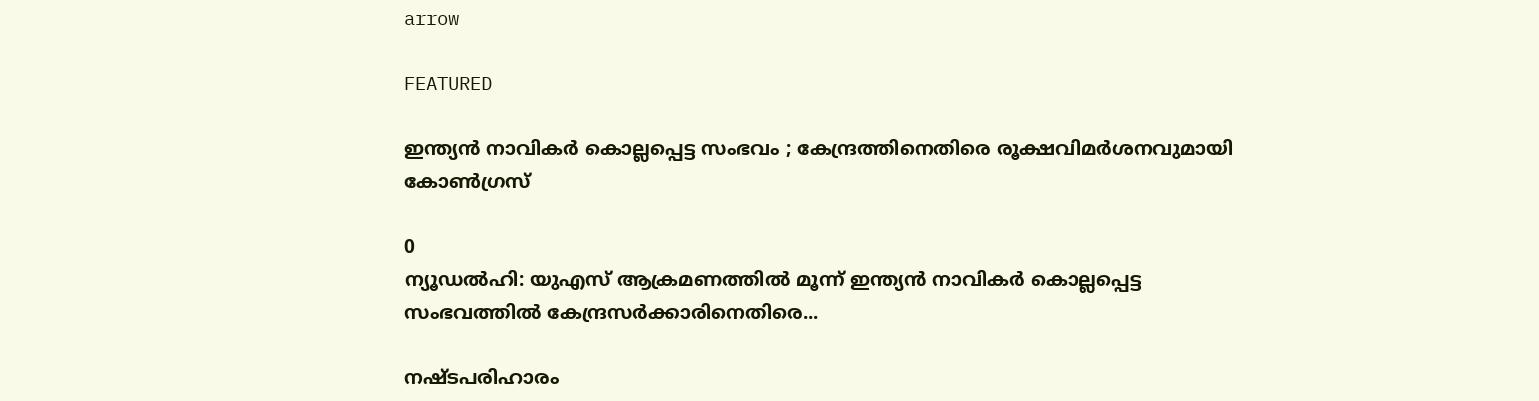arrow

FEATURED

ഇന്ത്യന്‍ നാവികര്‍ കൊല്ലപ്പെട്ട സംഭവം ; കേന്ദ്രത്തിനെതിരെ രൂക്ഷവിമർശനവുമായി കോണ്‍ഗ്രസ്

0
ന്യൂഡല്‍ഹി: യുഎസ് ആക്രമണത്തില്‍ മൂന്ന് ഇന്ത്യന്‍ നാവികര്‍ കൊല്ലപ്പെട്ട സംഭവത്തില്‍ കേന്ദ്രസര്‍ക്കാരിനെതിരെ...

നഷ്ടപരിഹാരം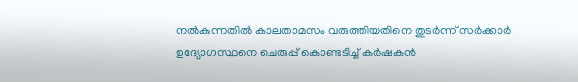നല്‍കുന്നതില്‍ കാലതാമസം വരുത്തിയതിനെ തുടര്‍ന്ന് സര്‍ക്കാര്‍ ഉദ്യോഗസ്ഥനെ ചെരുപ്പ് കൊണ്ടടിച്ച് കര്‍ഷകന്‍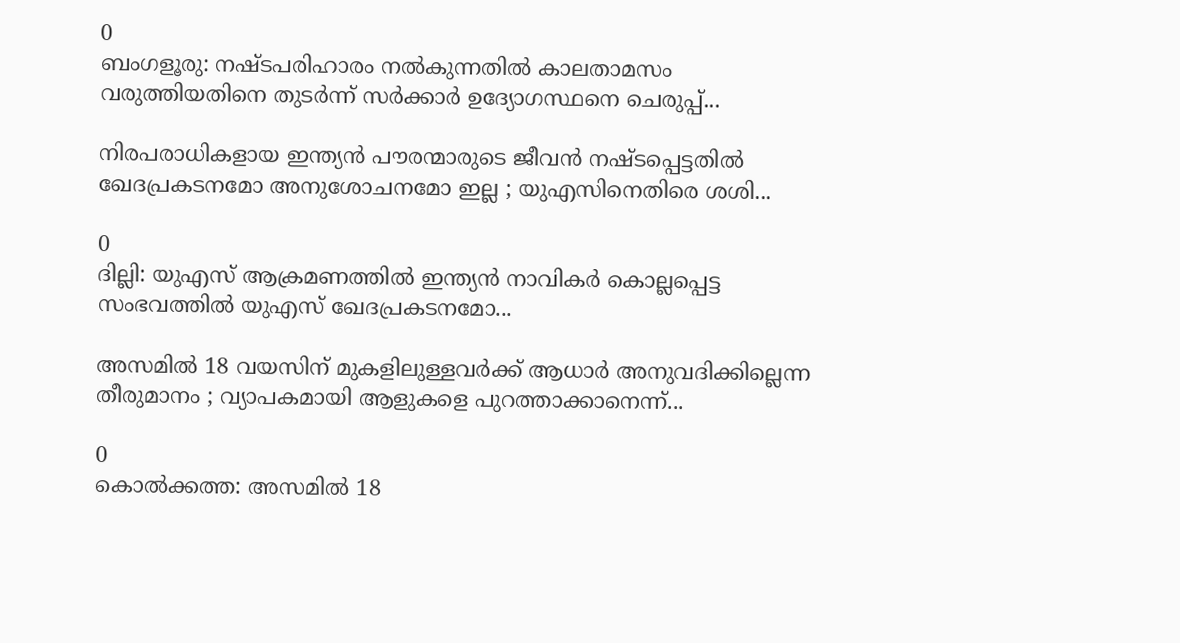0
ബംഗളൂരു: നഷ്ടപരിഹാരം നല്‍കുന്നതില്‍ കാലതാമസം വരുത്തിയതിനെ തുടര്‍ന്ന് സര്‍ക്കാര്‍ ഉദ്യോഗസ്ഥനെ ചെരുപ്പ്...

നിരപരാധികളായ ഇന്ത്യൻ പൗരന്മാരുടെ ജീവൻ നഷ്ടപ്പെട്ടതിൽ ഖേദപ്രകടനമോ അനുശോചനമോ ഇല്ല ; യുഎസിനെതിരെ ശശി...

0
ദില്ലി: യുഎസ് ആക്രമണത്തിൽ ഇന്ത്യൻ നാവികർ കൊല്ലപ്പെട്ട സംഭവത്തിൽ യുഎസ് ഖേദപ്രകടനമോ...

അസമിൽ 18 വയസിന് മുകളിലുള്ളവർക്ക് ആധാർ അനുവദിക്കില്ലെന്ന തീരുമാനം ; വ്യാപകമായി ആളുകളെ പുറത്താക്കാനെന്ന്...

0
കൊൽക്കത്ത: അസമിൽ 18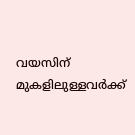വയസിന് മുകളിലുള്ളവർക്ക്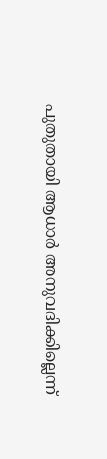പുതുതായി ആധാർ അനുവദിക്കില്ലെന്ന്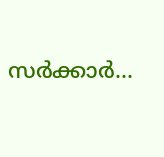സർക്കാർ...